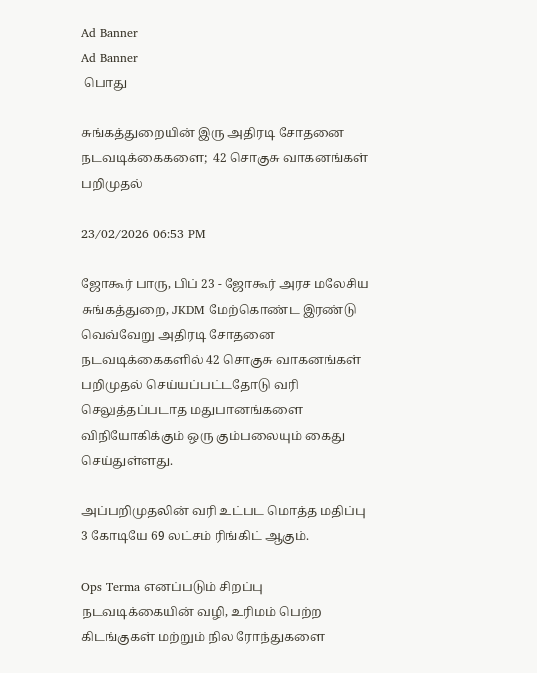Ad Banner
Ad Banner
 பொது

சுங்கத்துறையின் இரு அதிரடி சோதனை நடவடிக்கைகளை;  42 சொகுசு வாகனங்கள் பறிமுதல்

23/02/2026 06:53 PM

ஜோகூர் பாரு, பிப் 23 - ஜோகூர் அரச மலேசிய சுங்கத்துறை, JKDM மேற்கொண்ட இரண்டு வெவ்வேறு அதிரடி சோதனை நடவடிக்கைகளில் 42 சொகுசு வாகனங்கள் பறிமுதல் செய்யப்பட்டதோடு வரி செலுத்தப்படாத மதுபானங்களை விநியோகிக்கும் ஒரு கும்பலையும் கைது செய்துள்ளது.

அப்பறிமுதலின் வரி உட்பட மொத்த மதிப்பு 3 கோடியே 69 லட்சம் ரிங்கிட் ஆகும்.

Ops Terma எனப்படும் சிறப்பு நடவடிக்கையின் வழி, உரிமம் பெற்ற கிடங்குகள் மற்றும் நில ரோந்துகளை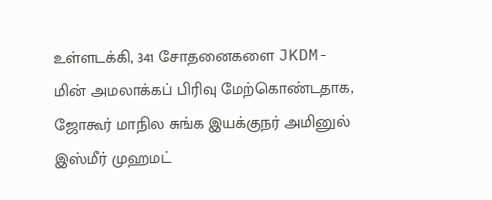உள்ளடக்கி, 341 சோதனைகளை JKDM-மின் அமலாக்கப் பிரிவு மேற்கொண்டதாக, ஜோகூர் மாநில சுங்க இயக்குநர் அமினுல் இஸ்மீர் முஹமட்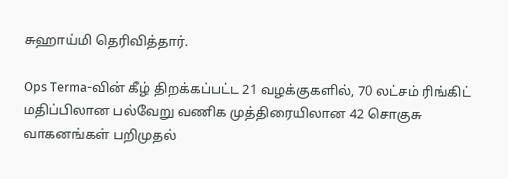சுஹாய்மி தெரிவித்தார்.

Ops Terma-வின் கீழ் திறக்கப்பட்ட 21 வழக்குகளில், 70 லட்சம் ரிங்கிட் மதிப்பிலான பல்வேறு வணிக முத்திரையிலான 42 சொகுசு வாகனங்கள் பறிமுதல்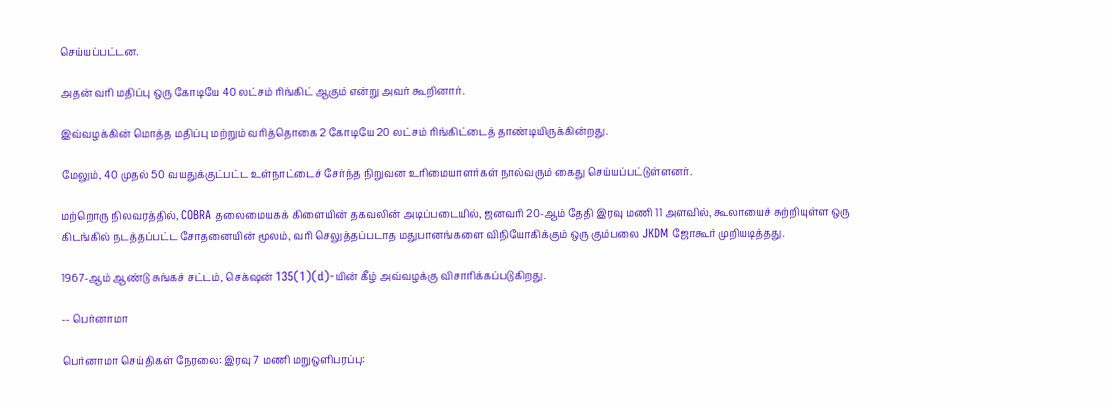செய்யப்பட்டன.

அதன் வரி மதிப்பு ஒரு கோடியே 40 லட்சம் ரிங்கிட் ஆகும் என்று அவர் கூறினார்.

இவ்வழக்கின் மொத்த மதிப்பு மற்றும் வரித்தொகை 2 கோடியே 20 லட்சம் ரிங்கிட்டைத் தாண்டியிருக்கின்றது.

மேலும், 40 முதல் 50 வயதுக்குட்பட்ட உள்நாட்டைச் சேர்ந்த நிறுவன உரிமையாளர்கள் நால்வரும் கைது செய்யப்பட்டுள்ளனர்.

மற்றொரு நிலவரத்தில், COBRA தலைமையகக் கிளையின் தகவலின் அடிப்படையில், ஜனவரி 20-ஆம் தேதி இரவு மணி 11 அளவில், கூலாயைச் சுற்றியுள்ள ஒரு கிடங்கில் நடத்தப்பட்ட சோதனையின் மூலம், வரி செலுத்தப்படாத மதுபானங்களை விநியோகிக்கும் ஒரு கும்பலை JKDM ஜோகூர் முறியடித்தது.

1967-ஆம் ஆண்டு சுங்கச் சட்டம், செக்‌ஷன் 135(1)(d)-யின் கீழ் அவ்வழக்கு விசாரிக்கப்படுகிறது.

-- பெர்னாமா

பெர்னாமா செய்திகள் நேரலை: இரவு 7 மணி மறுஒளிபரப்பு: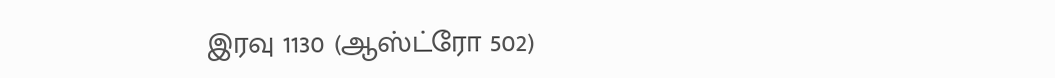இரவு 1130 (ஆஸ்ட்ரோ 502)